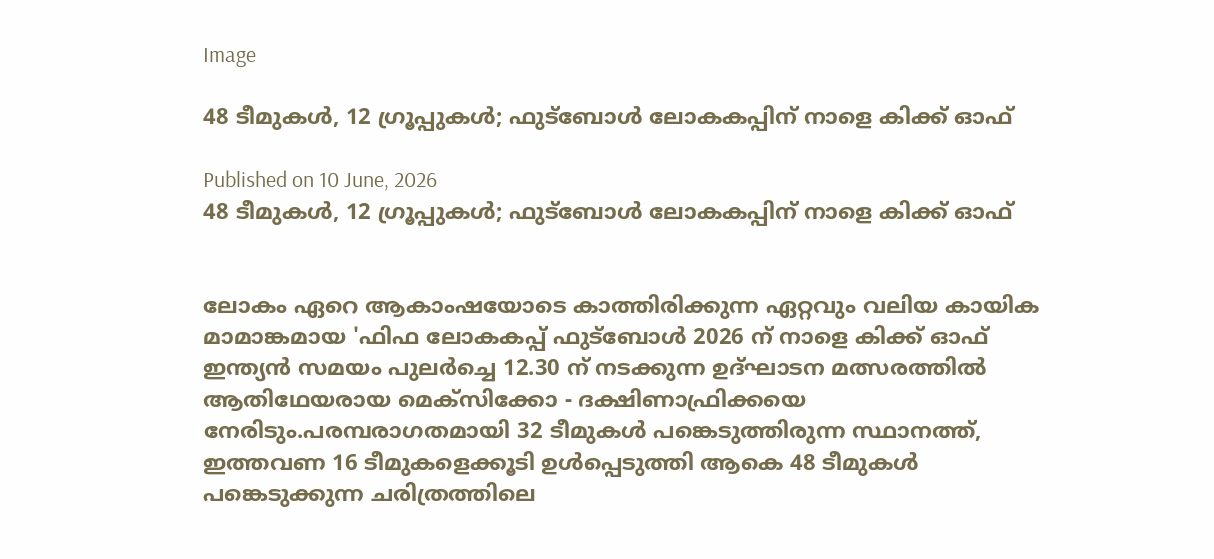Image

48 ടീമുകൾ, 12 ഗ്രൂപ്പുകൾ; ഫുട്ബോൾ ലോകകപ്പിന് നാളെ കിക്ക് ഓഫ്

Published on 10 June, 2026
48 ടീമുകൾ, 12 ഗ്രൂപ്പുകൾ; ഫുട്ബോൾ ലോകകപ്പിന് നാളെ കിക്ക് ഓഫ്


ലോകം ഏറെ ആകാംഷയോടെ കാത്തിരിക്കുന്ന ഏറ്റവും വലിയ കായിക മാമാങ്കമായ 'ഫിഫ ലോകകപ്പ് ഫുട്ബോൾ 2026 ന് നാളെ കിക്ക് ഓഫ് ഇന്ത്യൻ സമയം പുലർച്ചെ 12.30 ന് നടക്കുന്ന ഉദ്ഘാടന മത്സരത്തിൽ ആതിഥേയരായ മെക്സിക്കോ - ദക്ഷിണാഫ്രിക്കയെ നേരിടും.പരമ്പരാഗതമായി 32 ടീമുകൾ പങ്കെടുത്തിരുന്ന സ്ഥാനത്ത്, ഇത്തവണ 16 ടീമുകളെക്കൂടി ഉൾപ്പെടുത്തി ആകെ 48 ടീമുകൾ പങ്കെടുക്കുന്ന ചരിത്രത്തിലെ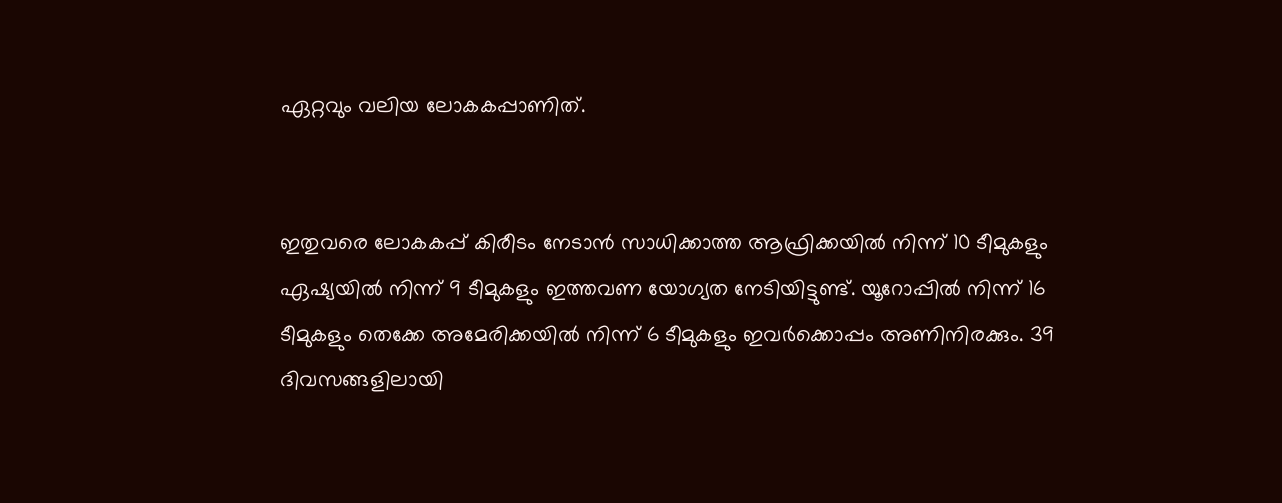ഏറ്റവും വലിയ ലോകകപ്പാണിത്.


ഇതുവരെ ലോകകപ്പ് കിരീടം നേടാൻ സാധിക്കാത്ത ആഫ്രിക്കയിൽ നിന്ന് 10 ടീമുകളും ഏഷ്യയിൽ നിന്ന് 9 ടീമുകളും ഇത്തവണ യോഗ്യത നേടിയിട്ടുണ്ട്. യൂറോപ്പിൽ നിന്ന് 16 ടീമുകളും തെക്കേ അമേരിക്കയിൽ നിന്ന് 6 ടീമുകളും ഇവർക്കൊപ്പം അണിനിരക്കും. 39 ദിവസങ്ങളിലായി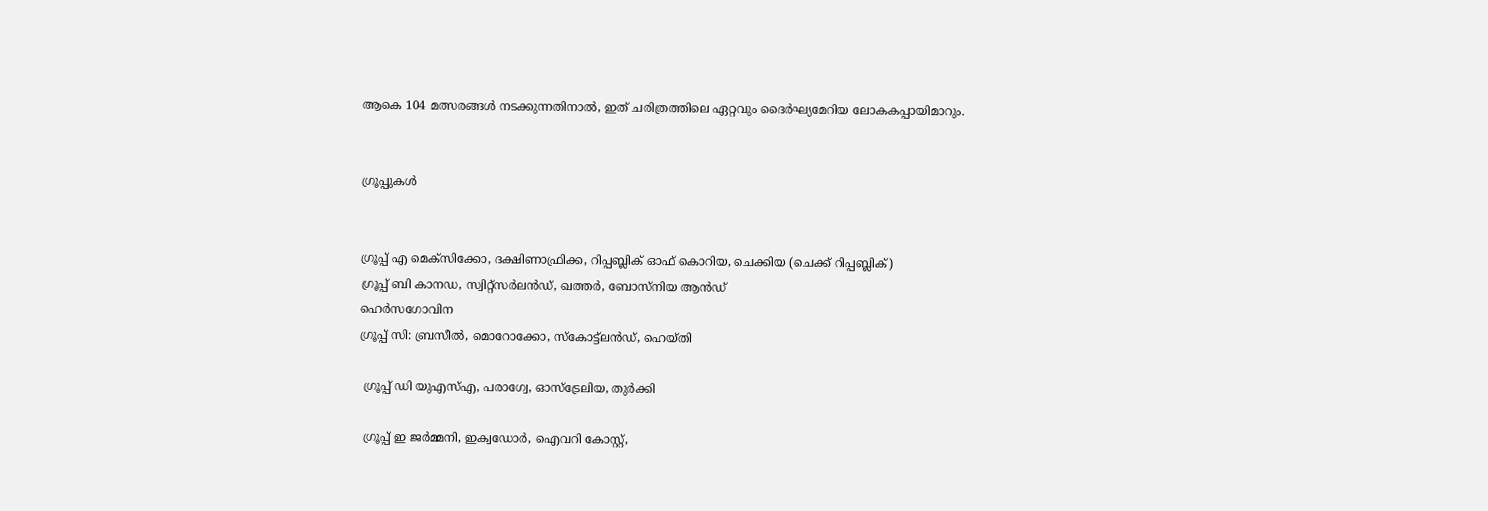ആകെ 104 മത്സരങ്ങൾ നടക്കുന്നതിനാൽ, ഇത് ചരിത്രത്തിലെ ഏറ്റവും ദൈർഘ്യമേറിയ ലോകകപ്പായിമാറും.


ഗ്രൂപ്പുകൾ


ഗ്രൂപ്പ് എ മെക്സിക്കോ, ദക്ഷിണാഫ്രിക്ക, റിപ്പബ്ലിക് ഓഫ് കൊറിയ, ചെക്കിയ (ചെക്ക് റിപ്പബ്ലിക്)
ഗ്രൂപ്പ് ബി കാനഡ, സ്വിറ്റ്സർലൻഡ്, ഖത്തർ, ബോസ്നിയ ആൻഡ്
ഹെർസഗോവിന
ഗ്രൂപ്പ് സി: ബ്രസീൽ, മൊറോക്കോ, സ്കോട്ട്ലൻഡ്, ഹെയ്തി

 ഗ്രൂപ്പ് ഡി യുഎസ്എ, പരാഗ്വേ, ഓസ്ട്രേലിയ, തുർക്കി

 ഗ്രൂപ്പ് ഇ ജർമ്മനി, ഇക്വഡോർ, ഐവറി കോസ്റ്റ്,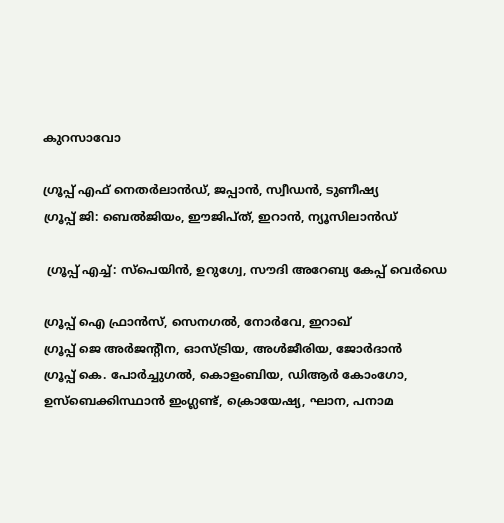കുറസാവോ

ഗ്രൂപ്പ് എഫ് നെതർലാൻഡ്, ജപ്പാൻ, സ്വീഡൻ, ടുണീഷ്യ
ഗ്രൂപ്പ് ജി: ബെൽജിയം, ഈജിപ്ത്, ഇറാൻ, ന്യൂസിലാൻഡ്

 ഗ്രൂപ്പ് എച്ച്: സ്പെയിൻ, ഉറുഗ്വേ, സൗദി അറേബ്യ കേപ്പ് വെർഡെ

ഗ്രൂപ്പ് ഐ ഫ്രാൻസ്, സെനഗൽ, നോർവേ, ഇറാഖ്
ഗ്രൂപ്പ് ജെ അർജന്റീന, ഓസ്ട്രിയ, അൾജീരിയ, ജോർദാൻ
ഗ്രൂപ്പ് കെ. പോർച്ചുഗൽ, കൊളംബിയ, ഡിആർ കോംഗോ, ഉസ്ബെക്കിസ്ഥാൻ ഇംഗ്ലണ്ട്, ക്രൊയേഷ്യ, ഘാന, പനാമ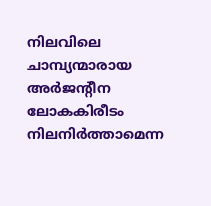നിലവിലെ ചാമ്പ്യന്മാരായ അർജന്റീന ലോകകിരീടം നിലനിർത്താമെന്ന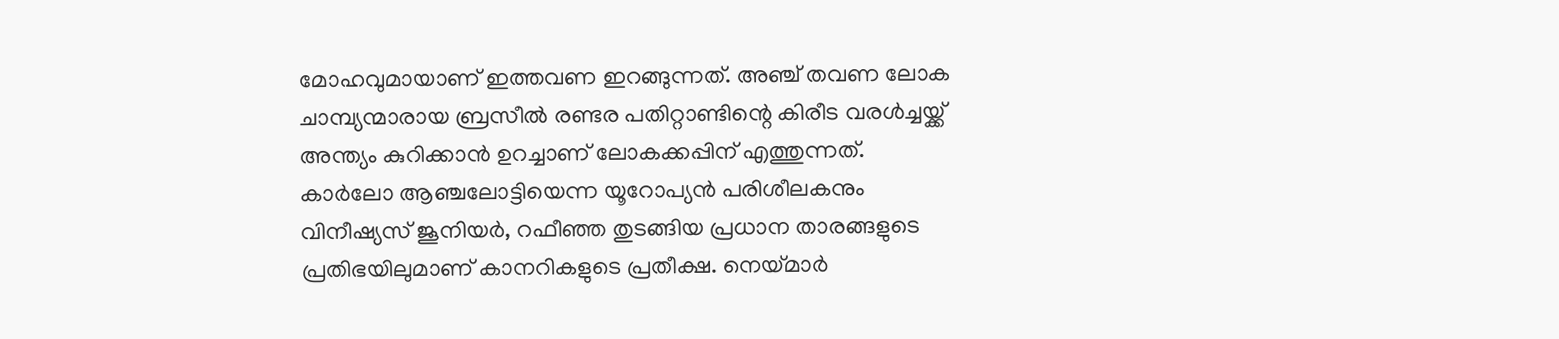മോഹവുമായാണ് ഇത്തവണ ഇറങ്ങുന്നത്. അഞ്ച് തവണ ലോക ചാമ്പ്യന്മാരായ ബ്രസീൽ രണ്ടര പതിറ്റാണ്ടിന്റെ കിരീട വരൾച്ചയ്ക്ക് അന്ത്യം കുറിക്കാൻ ഉറച്ചാണ് ലോകക്കപ്പിന് എത്തുന്നത്. കാർലോ ആഞ്ചലോട്ടിയെന്ന യൂറോപ്യൻ പരിശീലകനും വിനീഷ്യസ് ജൂനിയർ, റഫീഞ്ഞ തുടങ്ങിയ പ്രധാന താരങ്ങളുടെ പ്രതിഭയിലുമാണ് കാനറികളുടെ പ്രതീക്ഷ. നെയ്മാർ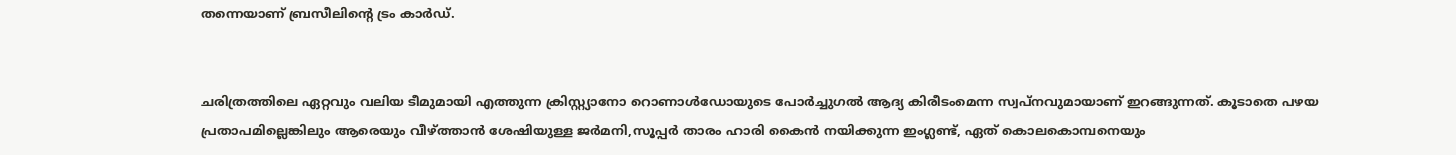തന്നെയാണ് ബ്രസീലിന്റെ ട്രം കാർഡ്.


ചരിത്രത്തിലെ ഏറ്റവും വലിയ ടീമുമായി എത്തുന്ന ക്രിസ്റ്റ്യാനോ റൊണാൾഡോയുടെ പോർച്ചുഗൽ ആദ്യ കിരീടംമെന്ന സ്വപ്നവുമായാണ് ഇറങ്ങുന്നത്. കൂടാതെ പഴയ പ്രതാപമില്ലെങ്കിലും ആരെയും വീഴ്ത്താൻ ശേഷിയുള്ള ജർമനി,സൂപ്പർ താരം ഹാരി കൈൻ നയിക്കുന്ന ഇംഗ്ലണ്ട്, ഏത് കൊലകൊമ്പനെയും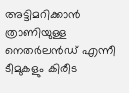അട്ടിമറിക്കാൻ ത്രാണിയുള്ള നെതർലൻഡ് എന്നീ ടീമുകളും കിരീട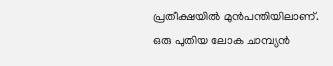പ്രതീക്ഷയിൽ മുൻപന്തിയിലാണ്.
ഒരു പുതിയ ലോക ചാമ്പ്യൻ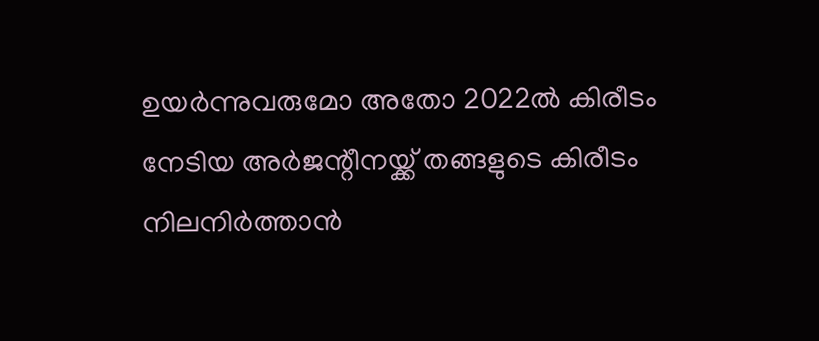ഉയർന്നുവരുമോ അതോ 2022ൽ കിരീടം നേടിയ അർജന്റീനയ്ക്ക് തങ്ങളുടെ കിരീടം നിലനിർത്താൻ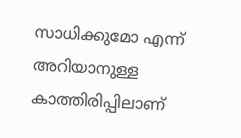സാധിക്കുമോ എന്ന് അറിയാനുള്ള കാത്തിരിപ്പിലാണ്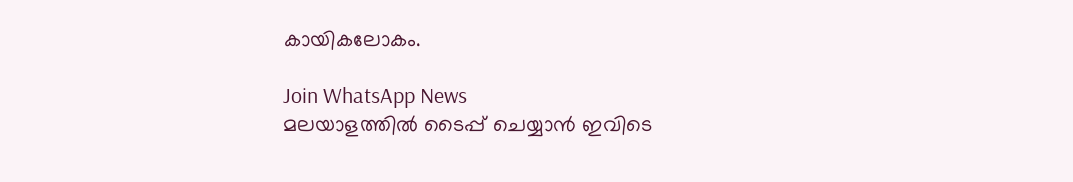കായികലോകം.

Join WhatsApp News
മലയാളത്തില്‍ ടൈപ്പ് ചെയ്യാന്‍ ഇവിടെ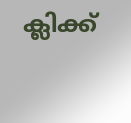ക്ലിക്ക്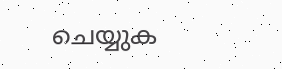ചെയ്യുക